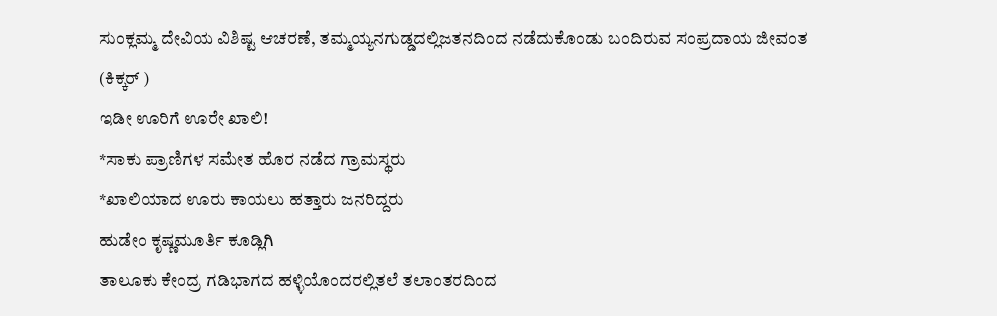ಸುಂಕ್ಲಮ್ಮ ದೇವಿಯ ವಿಶಿಷ್ಟ ಆಚರಣೆ, ತಮ್ಮಯ್ಯನಗುಡ್ಡದಲ್ಲಿಜತನದಿಂದ ನಡೆದುಕೊಂಡು ಬಂದಿರುವ ಸಂಪ್ರದಾಯ ಜೀವಂತ (ಕಿಕ್ಕರ್ )
ಇಡೀ ಊರಿಗೆ ಊರೇ ಖಾಲಿ!
*ಸಾಕು ಪ್ರಾಣಿಗಳ ಸಮೇತ ಹೊರ ನಡೆದ ಗ್ರಾಮಸ್ಥರು
*ಖಾಲಿಯಾದ ಊರು ಕಾಯಲು ಹತ್ತಾರು ಜನರಿದ್ದರು
ಹುಡೇಂ ಕೃಷ್ಣಮೂರ್ತಿ ಕೂಡ್ಲಿಗಿ
ತಾಲೂಕು ಕೇಂದ್ರ ಗಡಿಭಾಗದ ಹಳ್ಳಿಯೊಂದರಲ್ಲಿತಲೆ ತಲಾಂತರದಿಂದ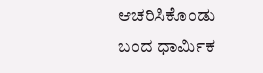ಆಚರಿಸಿಕೊಂಡು ಬಂದ ಧಾರ್ಮಿಕ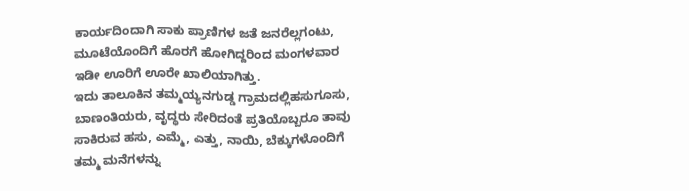ಕಾರ್ಯದಿಂದಾಗಿ ಸಾಕು ಪ್ರಾಣಿಗಳ ಜತೆ ಜನರೆಲ್ಲಗಂಟು, ಮೂಟೆಯೊಂದಿಗೆ ಹೊರಗೆ ಹೋಗಿದ್ದರಿಂದ ಮಂಗಳವಾರ ಇಡೀ ಊರಿಗೆ ಊರೇ ಖಾಲಿಯಾಗಿತ್ತು.
ಇದು ತಾಲೂಕಿನ ತಮ್ಮಯ್ಯನಗುಡ್ಡ ಗ್ರಾಮದಲ್ಲಿಹಸುಗೂಸು, ಬಾಣಂತಿಯರು, ವೃದ್ಧರು ಸೇರಿದಂತೆ ಪ್ರತಿಯೊಬ್ಬರೂ ತಾವು ಸಾಕಿರುವ ಹಸು, ಎಮ್ಮೆ, ಎತ್ತು, ನಾಯಿ, ಬೆಕ್ಕುಗಳೊಂದಿಗೆ ತಮ್ಮ ಮನೆಗಳನ್ನು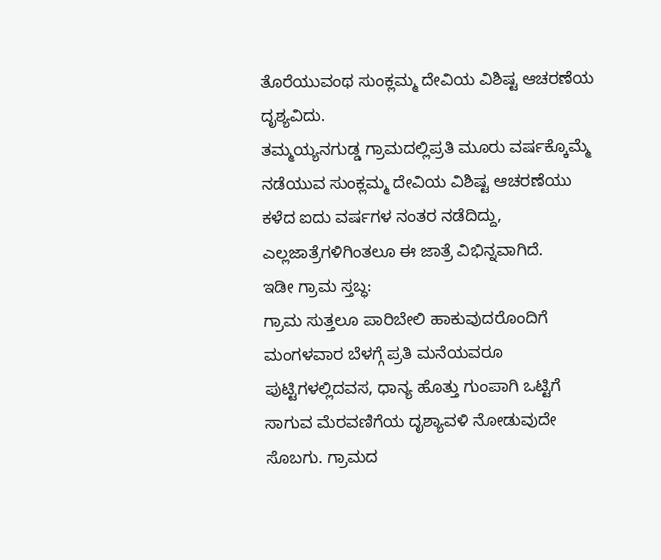ತೊರೆಯುವಂಥ ಸುಂಕ್ಲಮ್ಮ ದೇವಿಯ ವಿಶಿಷ್ಟ ಆಚರಣೆಯ ದೃಶ್ಯವಿದು.
ತಮ್ಮಯ್ಯನಗುಡ್ಡ ಗ್ರಾಮದಲ್ಲಿಪ್ರತಿ ಮೂರು ವರ್ಷಕ್ಕೊಮ್ಮೆ ನಡೆಯುವ ಸುಂಕ್ಲಮ್ಮ ದೇವಿಯ ವಿಶಿಷ್ಟ ಆಚರಣೆಯು ಕಳೆದ ಐದು ವರ್ಷಗಳ ನಂತರ ನಡೆದಿದ್ದು, ಎಲ್ಲಜಾತ್ರೆಗಳಿಗಿಂತಲೂ ಈ ಜಾತ್ರೆ ವಿಭಿನ್ನವಾಗಿದೆ.
ಇಡೀ ಗ್ರಾಮ ಸ್ತಬ್ಧ:
ಗ್ರಾಮ ಸುತ್ತಲೂ ಪಾರಿಬೇಲಿ ಹಾಕುವುದರೊಂದಿಗೆ ಮಂಗಳವಾರ ಬೆಳಗ್ಗೆ ಪ್ರತಿ ಮನೆಯವರೂ ಪುಟ್ಟಿಗಳಲ್ಲಿದವಸ, ಧಾನ್ಯ ಹೊತ್ತು ಗುಂಪಾಗಿ ಒಟ್ಟಿಗೆ ಸಾಗುವ ಮೆರವಣಿಗೆಯ ದೃಶ್ಯಾವಳಿ ನೋಡುವುದೇ ಸೊಬಗು. ಗ್ರಾಮದ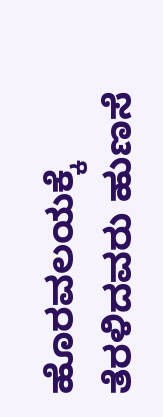ಹೊರವಲಯಕ್ಕೆ ತೆರಳಿದವರು ಹುಣಸೆ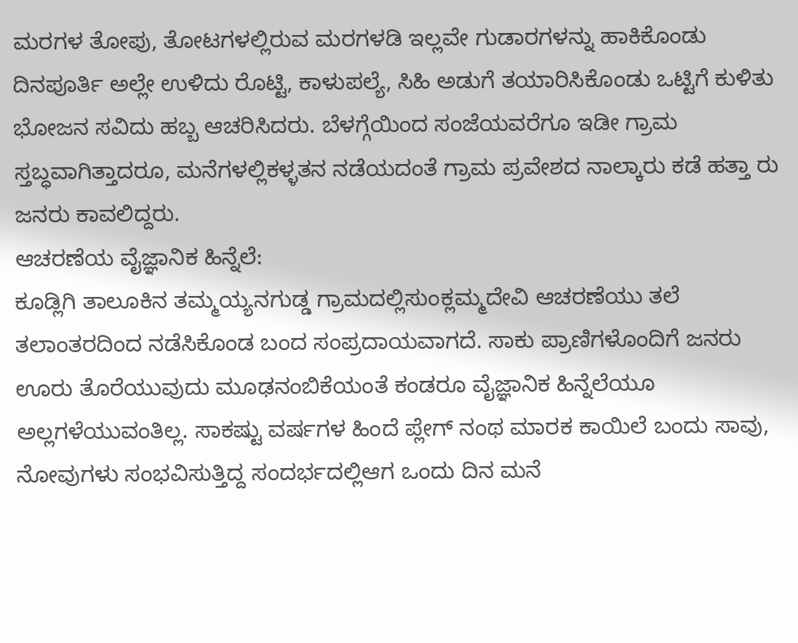ಮರಗಳ ತೋಪು, ತೋಟಗಳಲ್ಲಿರುವ ಮರಗಳಡಿ ಇಲ್ಲವೇ ಗುಡಾರಗಳನ್ನು ಹಾಕಿಕೊಂಡು ದಿನಪೂರ್ತಿ ಅಲ್ಲೇ ಉಳಿದು ರೊಟ್ಟಿ, ಕಾಳುಪಲ್ಯೆ, ಸಿಹಿ ಅಡುಗೆ ತಯಾರಿಸಿಕೊಂಡು ಒಟ್ಟಿಗೆ ಕುಳಿತು ಭೋಜನ ಸವಿದು ಹಬ್ಬ ಆಚರಿಸಿದರು. ಬೆಳಗ್ಗೆಯಿಂದ ಸಂಜೆಯವರೆಗೂ ಇಡೀ ಗ್ರಾಮ ಸ್ತಬ್ಧವಾಗಿತ್ತಾದರೂ, ಮನೆಗಳಲ್ಲಿಕಳ್ಳತನ ನಡೆಯದಂತೆ ಗ್ರಾಮ ಪ್ರವೇಶದ ನಾಲ್ಕಾರು ಕಡೆ ಹತ್ತಾ ರು ಜನರು ಕಾವಲಿದ್ದರು.
ಆಚರಣೆಯ ವೈಜ್ಞಾನಿಕ ಹಿನ್ನೆಲೆ:
ಕೂಡ್ಲಿಗಿ ತಾಲೂಕಿನ ತಮ್ಮಯ್ಯನಗುಡ್ಡ ಗ್ರಾಮದಲ್ಲಿಸುಂಕ್ಲಮ್ಮದೇವಿ ಆಚರಣೆಯು ತಲೆ ತಲಾಂತರದಿಂದ ನಡೆಸಿಕೊಂಡ ಬಂದ ಸಂಪ್ರದಾಯವಾಗದೆ. ಸಾಕು ಪ್ರಾಣಿಗಳೊಂದಿಗೆ ಜನರು ಊರು ತೊರೆಯುವುದು ಮೂಢನಂಬಿಕೆಯಂತೆ ಕಂಡರೂ ವೈಜ್ಞಾನಿಕ ಹಿನ್ನೆಲೆಯೂ ಅಲ್ಲಗಳೆಯುವಂತಿಲ್ಲ. ಸಾಕಷ್ಟು ವರ್ಷಗಳ ಹಿಂದೆ ಪ್ಲೇಗ್ ನಂಥ ಮಾರಕ ಕಾಯಿಲೆ ಬಂದು ಸಾವು, ನೋವುಗಳು ಸಂಭವಿಸುತ್ತಿದ್ದ ಸಂದರ್ಭದಲ್ಲಿಆಗ ಒಂದು ದಿನ ಮನೆ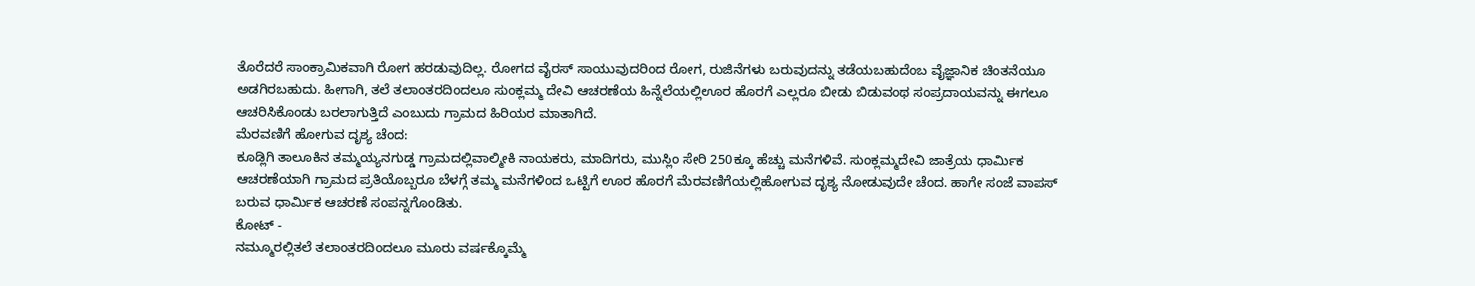ತೊರೆದರೆ ಸಾಂಕ್ರಾಮಿಕವಾಗಿ ರೋಗ ಹರಡುವುದಿಲ್ಲ. ರೋಗದ ವೈರಸ್ ಸಾಯುವುದರಿಂದ ರೋಗ, ರುಜಿನೆಗಳು ಬರುವುದನ್ನು ತಡೆಯಬಹುದೆಂಬ ವೈಜ್ಞಾನಿಕ ಚಿಂತನೆಯೂ ಅಡಗಿರಬಹುದು. ಹೀಗಾಗಿ, ತಲೆ ತಲಾಂತರದಿಂದಲೂ ಸುಂಕ್ಲಮ್ಮ ದೇವಿ ಆಚರಣೆಯ ಹಿನ್ನೆಲೆಯಲ್ಲಿಊರ ಹೊರಗೆ ಎಲ್ಲರೂ ಬೀಡು ಬಿಡುವಂಥ ಸಂಪ್ರದಾಯವನ್ನು ಈಗಲೂ ಆಚರಿಸಿಕೊಂಡು ಬರಲಾಗುತ್ತಿದೆ ಎಂಬುದು ಗ್ರಾಮದ ಹಿರಿಯರ ಮಾತಾಗಿದೆ.
ಮೆರವಣಿಗೆ ಹೋಗುವ ದೃಶ್ಯ ಚೆಂದ:
ಕೂಡ್ಲಿಗಿ ತಾಲೂಕಿನ ತಮ್ಮಯ್ಯನಗುಡ್ಡ ಗ್ರಾಮದಲ್ಲಿವಾಲ್ಮೀಕಿ ನಾಯಕರು, ಮಾದಿಗರು, ಮುಸ್ಲಿಂ ಸೇರಿ 250ಕ್ಕೂ ಹೆಚ್ಚು ಮನೆಗಳಿವೆ. ಸುಂಕ್ಲಮ್ಮದೇವಿ ಜಾತ್ರೆಯ ಧಾರ್ಮಿಕ ಆಚರಣೆಯಾಗಿ ಗ್ರಾಮದ ಪ್ರತಿಯೊಬ್ಬರೂ ಬೆಳಗ್ಗೆ ತಮ್ಮ ಮನೆಗಳಿಂದ ಒಟ್ಟಿಗೆ ಊರ ಹೊರಗೆ ಮೆರವಣಿಗೆಯಲ್ಲಿಹೋಗುವ ದೃಶ್ಯ ನೋಡುವುದೇ ಚೆಂದ. ಹಾಗೇ ಸಂಜೆ ವಾಪಸ್ ಬರುವ ಧಾರ್ಮಿಕ ಆಚರಣೆ ಸಂಪನ್ನಗೊಂಡಿತು.
ಕೋಟ್ -
ನಮ್ಮೂರಲ್ಲಿತಲೆ ತಲಾಂತರದಿಂದಲೂ ಮೂರು ವರ್ಷಕ್ಕೊಮ್ಮೆ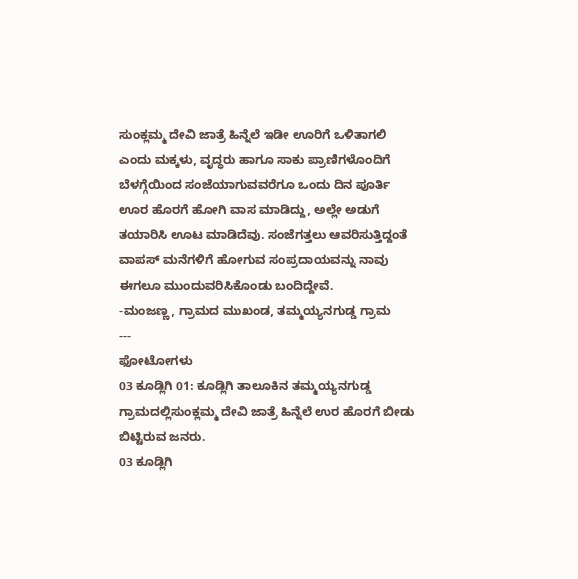ಸುಂಕ್ಲಮ್ಮ ದೇವಿ ಜಾತ್ರೆ ಹಿನ್ನೆಲೆ ಇಡೀ ಊರಿಗೆ ಒಳಿತಾಗಲಿ ಎಂದು ಮಕ್ಕಳು, ವೃದ್ಧರು ಹಾಗೂ ಸಾಕು ಪ್ರಾಣಿಗಳೊಂದಿಗೆ ಬೆಳಗ್ಗೆಯಿಂದ ಸಂಜೆಯಾಗುವವರೆಗೂ ಒಂದು ದಿನ ಪೂರ್ತಿ ಊರ ಹೊರಗೆ ಹೋಗಿ ವಾಸ ಮಾಡಿದ್ದು, ಅಲ್ಲೇ ಅಡುಗೆ ತಯಾರಿಸಿ ಊಟ ಮಾಡಿದೆವು. ಸಂಜೆಗತ್ತಲು ಆವರಿಸುತ್ತಿದ್ದಂತೆ ವಾಪಸ್ ಮನೆಗಳಿಗೆ ಹೋಗುವ ಸಂಪ್ರದಾಯವನ್ನು ನಾವು ಈಗಲೂ ಮುಂದುವರಿಸಿಕೊಂಡು ಬಂದಿದ್ದೇವೆ.
-ಮಂಜಣ್ಣ, ಗ್ರಾಮದ ಮುಖಂಡ, ತಮ್ಮಯ್ಯನಗುಡ್ಡ ಗ್ರಾಮ
---
ಫೋಟೋಗಳು
03 ಕೂಡ್ಲಿಗಿ 01: ಕೂಡ್ಲಿಗಿ ತಾಲೂಕಿನ ತಮ್ಮಯ್ಯನಗುಡ್ಡ ಗ್ರಾಮದಲ್ಲಿಸುಂಕ್ಲಮ್ಮ ದೇವಿ ಜಾತ್ರೆ ಹಿನ್ನೆಲೆ ಉರ ಹೊರಗೆ ಬೀಡು ಬಿಟ್ಟಿರುವ ಜನರು.
03 ಕೂಡ್ಲಿಗಿ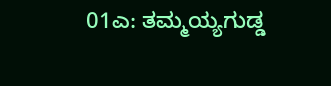01ಎ: ತಮ್ಮಯ್ಯಗುಡ್ಡ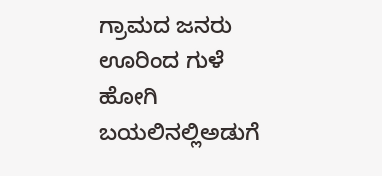ಗ್ರಾಮದ ಜನರು ಊರಿಂದ ಗುಳೆ ಹೋಗಿ ಬಯಲಿನಲ್ಲಿಅಡುಗೆ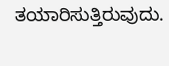ತಯಾರಿಸುತ್ತಿರುವುದು.